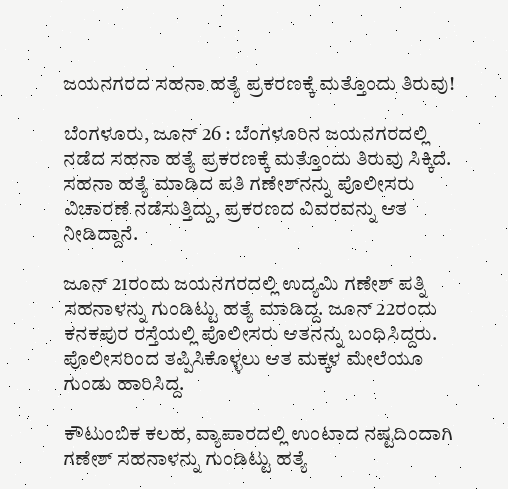ಜಯನಗರದ ಸಹನಾ ಹತ್ಯೆ ಪ್ರಕರಣಕ್ಕೆ ಮತ್ತೊಂದು ತಿರುವು!

ಬೆಂಗಳೂರು, ಜೂನ್ 26 : ಬೆಂಗಳೂರಿನ ಜಯನಗರದಲ್ಲಿ ನಡೆದ ಸಹನಾ ಹತ್ಯೆ ಪ್ರಕರಣಕ್ಕೆ ಮತ್ತೊಂದು ತಿರುವು ಸಿಕ್ಕಿದೆ. ಸಹನಾ ಹತ್ಯೆ ಮಾಡಿದ ಪತಿ ಗಣೇಶ್‌ನನ್ನು ಪೊಲೀಸರು ವಿಚಾರಣೆ ನಡೆಸುತ್ತಿದ್ದು, ಪ್ರಕರಣದ ವಿವರವನ್ನು ಆತ ನೀಡಿದ್ದಾನೆ.

ಜೂನ್ 21ರಂದು ಜಯನಗರದಲ್ಲಿ ಉದ್ಯಮಿ ಗಣೇಶ್ ಪತ್ನಿ ಸಹನಾಳನ್ನು ಗುಂಡಿಟ್ಟು ಹತ್ಯೆ ಮಾಡಿದ್ದ. ಜೂನ್ 22ರಂದು ಕನಕಪುರ ರಸ್ತೆಯಲ್ಲಿ ಪೊಲೀಸರು ಆತನನ್ನು ಬಂಧಿಸಿದ್ದರು. ಪೊಲೀಸರಿಂದ ತಪ್ಪಿಸಿಕೊಳ್ಳಲು ಆತ ಮಕ್ಕಳ ಮೇಲೆಯೂ ಗುಂಡು ಹಾರಿಸಿದ್ದ.

ಕೌಟುಂಬಿಕ ಕಲಹ, ವ್ಯಾಪಾರದಲ್ಲಿ ಉಂಟಾದ ನಷ್ಟದಿಂದಾಗಿ ಗಣೇಶ್ ಸಹನಾಳನ್ನು ಗುಂಡಿಟ್ಟು ಹತ್ಯೆ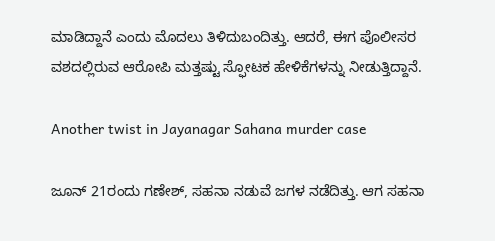ಮಾಡಿದ್ದಾನೆ ಎಂದು ಮೊದಲು ತಿಳಿದುಬಂದಿತ್ತು. ಆದರೆ, ಈಗ ಪೊಲೀಸರ ವಶದಲ್ಲಿರುವ ಆರೋಪಿ ಮತ್ತಷ್ಟು ಸ್ಫೋಟಕ ಹೇಳಿಕೆಗಳನ್ನು ನೀಡುತ್ತಿದ್ದಾನೆ.

Another twist in Jayanagar Sahana murder case

ಜೂನ್ 21ರಂದು ಗಣೇಶ್, ಸಹನಾ ನಡುವೆ ಜಗಳ ನಡೆದಿತ್ತು. ಆಗ ಸಹನಾ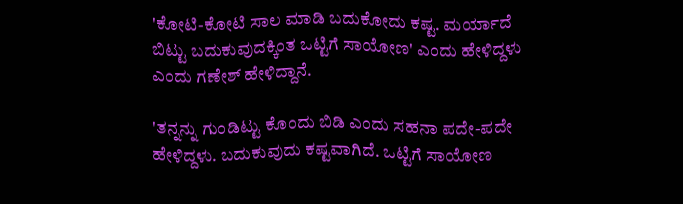'ಕೋಟಿ-ಕೋಟಿ ಸಾಲ ಮಾಡಿ ಬದುಕೋದು ಕಷ್ಟ. ಮರ್ಯಾದೆ ಬಿಟ್ಟು ಬದುಕುವುದಕ್ಕಿಂತ ಒಟ್ಟಿಗೆ ಸಾಯೋಣ' ಎಂದು ಹೇಳಿದ್ದಳು ಎಂದು ಗಣೇಶ್ ಹೇಳಿದ್ದಾನೆ.

'ತನ್ನನ್ನು ಗುಂಡಿಟ್ಟು ಕೊಂದು ಬಿಡಿ ಎಂದು ಸಹನಾ ಪದೇ-ಪದೇ ಹೇಳಿದ್ದಳು. ಬದುಕುವುದು ಕಷ್ಟವಾಗಿದೆ. ಒಟ್ಟಿಗೆ ಸಾಯೋಣ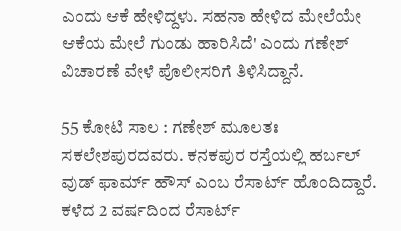ಎಂದು ಆಕೆ ಹೇಳಿದ್ದಳು. ಸಹನಾ ಹೇಳಿದ ಮೇಲೆಯೇ ಆಕೆಯ ಮೇಲೆ ಗುಂಡು ಹಾರಿಸಿದೆ' ಎಂದು ಗಣೇಶ್ ವಿಚಾರಣೆ ವೇಳೆ ಪೊಲೀಸರಿಗೆ ತಿಳಿಸಿದ್ದಾನೆ.

55 ಕೋಟಿ ಸಾಲ : ಗಣೇಶ್ ಮೂಲತಃ ಸಕಲೇಶಪುರದವರು. ಕನಕಪುರ ರಸ್ತೆಯಲ್ಲಿ ಹರ್ಬಲ್ ವುಡ್ ಫಾರ್ಮ್‌ ಹೌಸ್ ಎಂಬ ರೆಸಾರ್ಟ್‌ ಹೊಂದಿದ್ದಾರೆ. ಕಳೆದ 2 ವರ್ಷದಿಂದ ರೆಸಾರ್ಟ್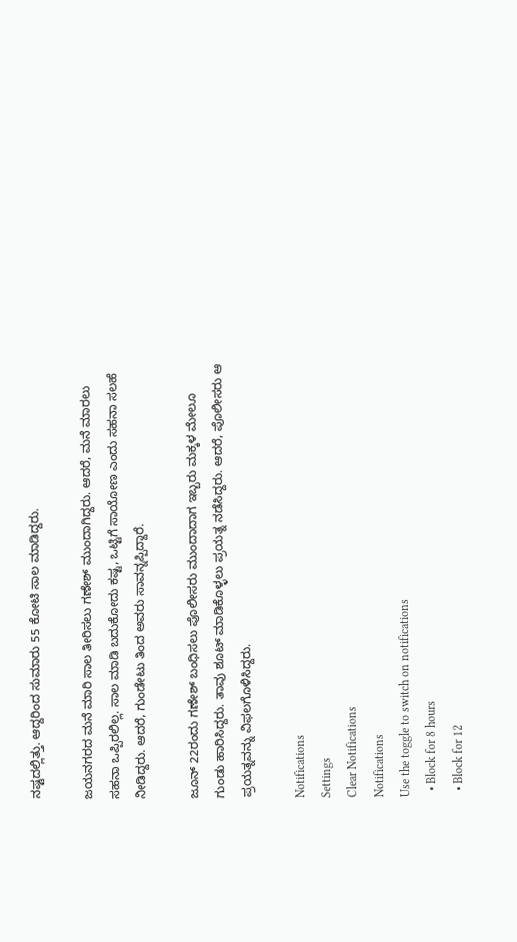ನಷ್ಟದಲ್ಲಿತ್ತು. ಆದ್ದರಿಂದ ಸುಮಾರು 55 ಕೋಟಿ ಸಾಲ ಮಾಡಿದ್ದರು.

ಜಯನಗರದ ಮನೆ ಮಾರಿ ಸಾಲ ತೀರಿಸಲು ಗಣೇಶ್ ಮುಂದಾಗಿದ್ದರು. ಆದರೆ, ಮನೆ ಮಾರಲು ಸಹನಾ ಒಪ್ಪಿರಲಿಲ್ಲ. ಸಾಲ ಮಾಡಿ ಬದುಕೋದು ಕಷ್ಟ, ಒಟ್ಟಿಗೆ ಸಾಯೋಣ ಎಂದು ಸಹನಾ ಸಲಹೆ ನೀಡಿದ್ದರು. ಆದರೆ, ಗುಂಡೇಟು ತಿಂದ ಅವರು ಸಾವನ್ನಪ್ಪಿದ್ದಾರೆ.

ಜೂನ್ 22ರಂದು ಗಣೇಶ್ ಬಂಧಿಸಲು ಪೊಲೀಸರು ಮುಂದಾದಾಗ ಇಬ್ಬರು ಮಕ್ಕಳ ಮೇಲೂ ಗುಂಡು ಹಾರಿಸಿದ್ದರು. ತಾವು ಶೂಟ್ ಮಾಡಿಕೊಳ್ಳಲು ಪ್ರಯತ್ನ ನಡೆಸಿದ್ದರು. ಆದರೆ, ಪೊಲೀಸರು ಆ ಪ್ರಯತ್ನವನ್ನು ವಿಫಲಗೊಳಿಸಿದ್ದರು.

Notifications
Settings
Clear Notifications
Notifications
Use the toggle to switch on notifications
  • Block for 8 hours
  • Block for 12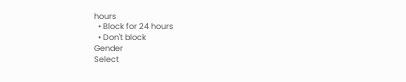hours
  • Block for 24 hours
  • Don't block
Gender
Select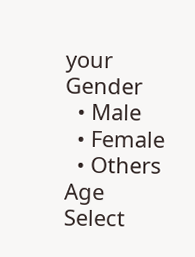your Gender
  • Male
  • Female
  • Others
Age
Select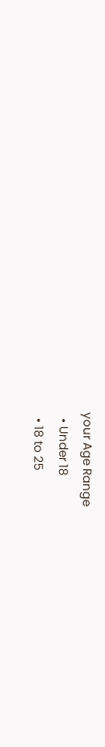your Age Range
  • Under 18
  • 18 to 25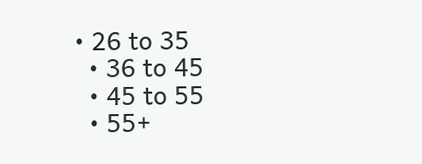• 26 to 35
  • 36 to 45
  • 45 to 55
  • 55+